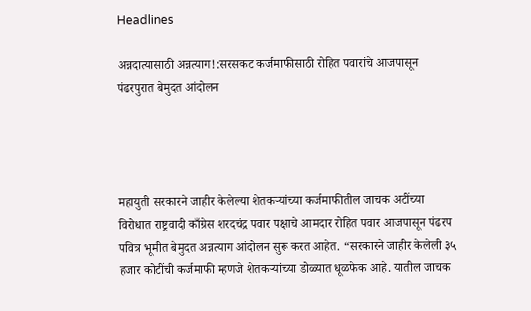Headlines

अन्नदात्यासाठी अन्नत्याग!:सरसकट कर्जमाफीसाठी रोहित पवारांचे आजपासून पंढरपुरात बेमुदत आंदोलन




महायुती सरकारने जाहीर केलेल्या शेतकऱ्यांच्या कर्जमाफीतील जाचक अटींच्या विरोधात राष्ट्रवादी काँग्रेस शरदचंद्र पवार पक्षाचे आमदार रोहित पवार आजपासून पंढरप पवित्र भूमीत बेमुदत अन्नत्याग आंदोलन सुरू करत आहेत. “सरकारने जाहीर केलेली ३५ हजार कोटींची कर्जमाफी म्हणजे शेतकऱ्यांच्या डोळ्यात धूळफेक आहे. यातील जाचक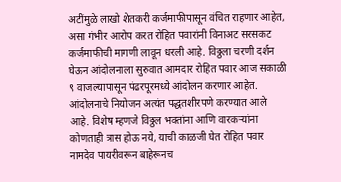अटींमुळे लाखो शेतकरी कर्जमाफीपासून वंचित राहणार आहेत, असा गंभीर आरोप करत रोहित पवारांनी विनाअट सरसकट कर्जमाफीची मागणी लावून धरली आहे. विठ्ठला चरणी दर्शन घेऊन आंदोलनाला सुरुवात आमदार रोहित पवार आज सकाळी ९ वाजल्यापासून पंढरपूरमध्ये आंदोलन करणार आहेत. आंदोलनाचे नियोजन अत्यंत पद्धतशीरपणे करण्यात आले आहे. विशेष म्हणजे विठ्ठल भक्तांना आणि वारकऱ्यांना कोणताही त्रास होऊ नये, याची काळजी घेत रोहित पवार नामदेव पायरीवरून बाहेरूनच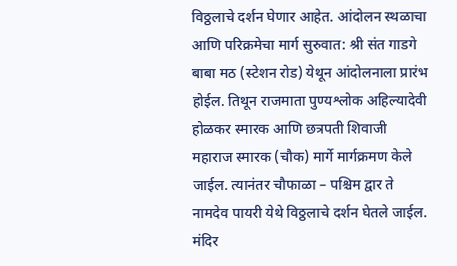विठ्ठलाचे दर्शन घेणार आहेत. आंदोलन स्थळाचा आणि परिक्रमेचा मार्ग सुरुवात: श्री संत गाडगे बाबा मठ (स्टेशन रोड) येथून आंदोलनाला प्रारंभ होईल. तिथून राजमाता पुण्यश्लोक अहिल्यादेवी होळकर स्मारक आणि छत्रपती शिवाजी महाराज स्मारक (चौक) मार्गे मार्गक्रमण केले जाईल. त्यानंतर चौफाळा – पश्चिम द्वार ते नामदेव पायरी येथे विठ्ठलाचे दर्शन घेतले जाईल. मंदिर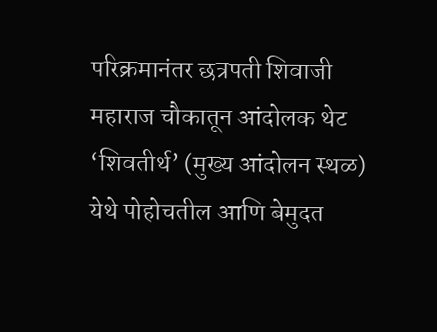परिक्रमानंतर छत्रपती शिवाजी महाराज चौकातून आंदोलक थेट ‘शिवतीर्थ’ (मुख्य आंदोलन स्थळ) येथे पोहोचतील आणि बेमुदत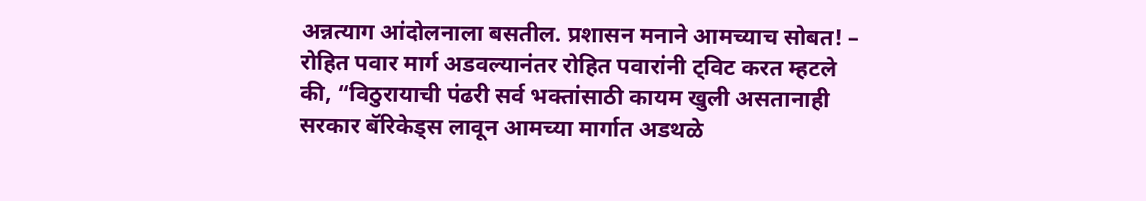अन्नत्याग आंदोलनाला बसतील. प्रशासन मनाने आमच्याच सोबत! – रोहित पवार मार्ग अडवल्यानंतर रोहित पवारांनी ट्विट करत म्हटले की, “विठुरायाची पंढरी सर्व भक्तांसाठी कायम खुली असतानाही सरकार बॅरिकेड्स लावून आमच्या मार्गात अडथळे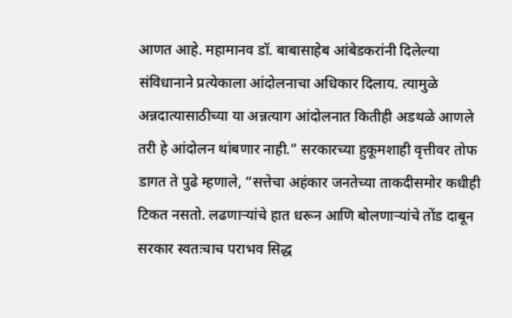आणत आहे. महामानव डॉ. बाबासाहेब आंबेडकरांनी दिलेल्या संविधानाने प्रत्येकाला आंदोलनाचा अधिकार दिलाय. त्यामुळे अन्नदात्यासाठीच्या या अन्नत्याग आंदोलनात कितीही अडथळे आणले तरी हे आंदोलन थांबणार नाही.” सरकारच्या हुकूमशाही वृत्तीवर तोफ डागत ते पुढे म्हणाले, “सत्तेचा अहंकार जनतेच्या ताकदीसमोर कधीही टिकत नसतो. लढणाऱ्यांचे हात धरून आणि बोलणाऱ्यांचे तोंड दाबून सरकार स्वतःचाच पराभव सिद्ध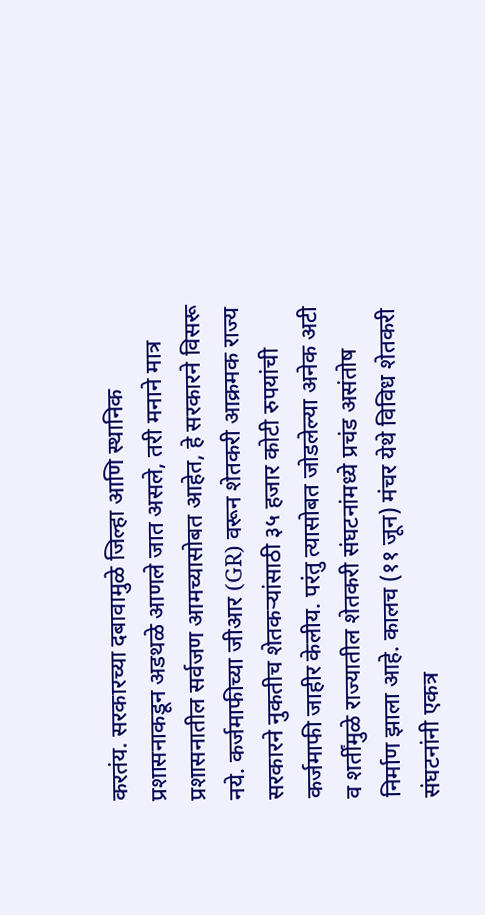करतंय. सरकारच्या दबावामुळे जिल्हा आणि स्थानिक प्रशासनाकडून अडथळे आणले जात असले, तरी मनाने मात्र प्रशासनातील सर्वजण आमच्यासोबत आहेत, हे सरकारने विसरू नये. कर्जमाफीच्या जीआर (GR) वरून शेतकरी आक्रमक राज्य सरकारने नुकतीच शेतकऱ्यांसाठी ३५ हजार कोटी रुपयांची कर्जमाफी जाहीर केलीय. परंतु त्यासोबत जोडलेल्या अनेक अटी व शर्तींमुळे राज्यातील शेतकरी संघटनांमध्ये प्रचंड असंतोष निर्माण झाला आहे. कालच (११ जून) मंचर येथे विविध शेतकरी संघटनांनी एकत्र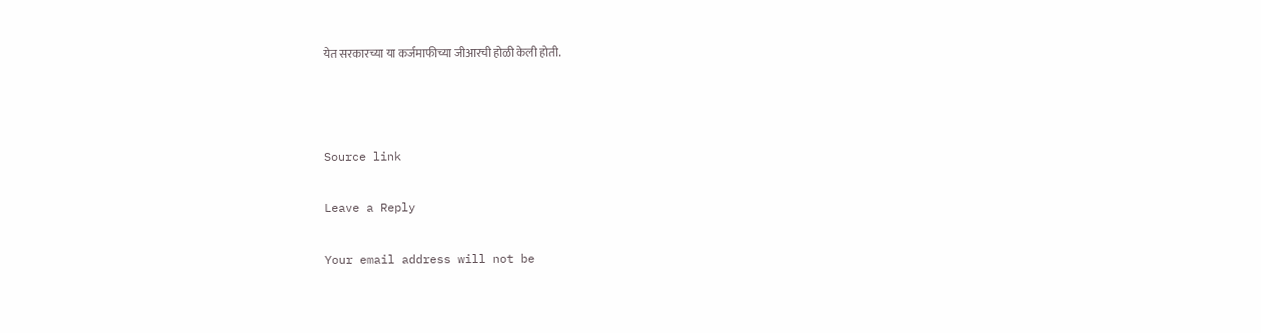येत सरकारच्या या कर्जमाफीच्या जीआरची होळी केली होती.



Source link

Leave a Reply

Your email address will not be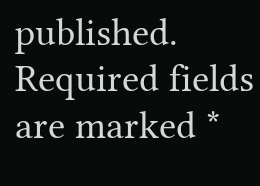published. Required fields are marked *